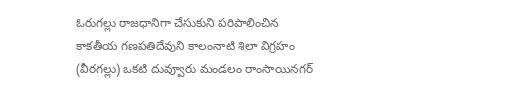ఓరుగల్లు రాజధానిగా చేసుకుని పరిపాలించిన కాకతీయ గణపతిదేవుని కాలంనాటి శిలా విగ్రహం (వీరగల్లు) ఒకటి దువ్వూరు మండలం రాంసాయినగర్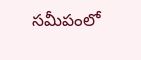సమీపంలో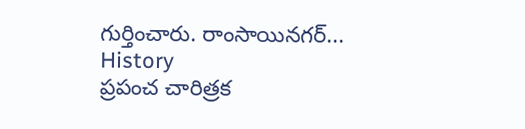గుర్తించారు. రాంసాయినగర్...
History
ప్రపంచ చారిత్రక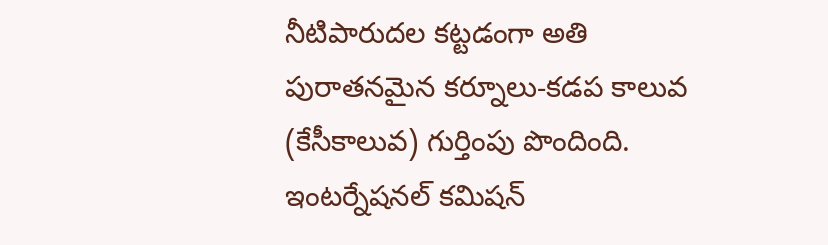నీటిపారుదల కట్టడంగా అతి పురాతనమైన కర్నూలు-కడప కాలువ (కేసీకాలువ) గుర్తింపు పొందింది. ఇంటర్నేషనల్ కమిషన్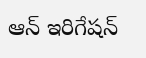ఆన్ ఇరిగేషన్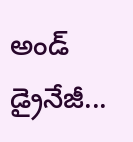అండ్ డ్రైనేజీ...